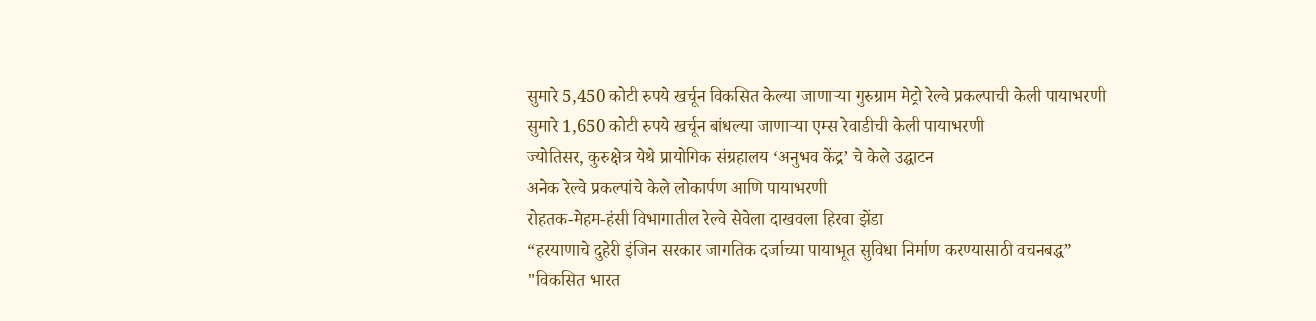सुमारे 5,450 कोटी रुपये खर्चून विकसित केल्या जाणाऱ्या गुरुग्राम मेट्रो रेल्वे प्रकल्पाची केली पायाभरणी
सुमारे 1,650 कोटी रुपये खर्चून बांधल्या जाणाऱ्या एम्स रेवाडीची केली पायाभरणी
ज्योतिसर, कुरुक्षेत्र येथे प्रायोगिक संग्रहालय ‘अनुभव केंद्र’ चे केले उद्घाटन
अनेक रेल्वे प्रकल्पांचे केले लोकार्पण आणि पायाभरणी
रोहतक-मेहम-हंसी विभागातील रेल्वे सेवेला दाखवला हिरवा झेंडा
“हरयाणाचे दुहेरी इंजिन सरकार जागतिक दर्जाच्या पायाभूत सुविधा निर्माण करण्यासाठी वचनबद्ध”
"विकसित भारत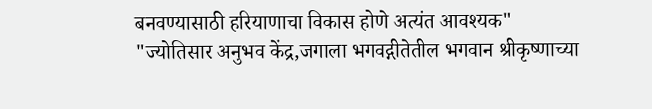बनवण्यासाठी हरियाणाचा विकास होणे अत्यंत आवश्यक"
"ज्योतिसार अनुभव केंद्र,जगाला भगवद्गीतेतील भगवान श्रीकृष्णाच्या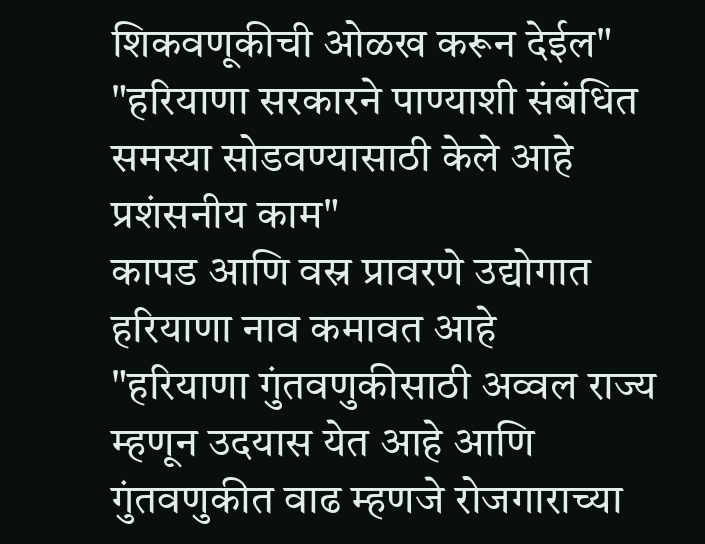शिकवणूकीची ओळख करून देईल"
"हरियाणा सरकारने पाण्याशी संबंधित समस्या सोडवण्यासाठी केले आहे प्रशंसनीय काम"
कापड आणि वस्र प्रावरणे उद्योगात हरियाणा नाव कमावत आहे
"हरियाणा गुंतवणुकीसाठी अव्वल राज्य म्हणून उदयास येत आहे आणि गुंतवणुकीत वाढ म्हणजे रोजगाराच्या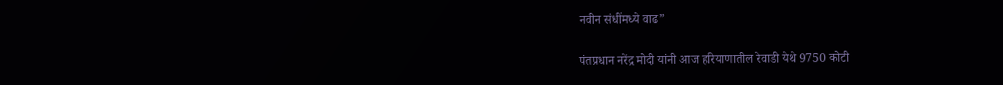नवीन संधींमध्ये वाढ”

पंतप्रधान नरेंद्र मोदी यांनी आज हरियाणातील रेवाडी येथे 9750 कोटी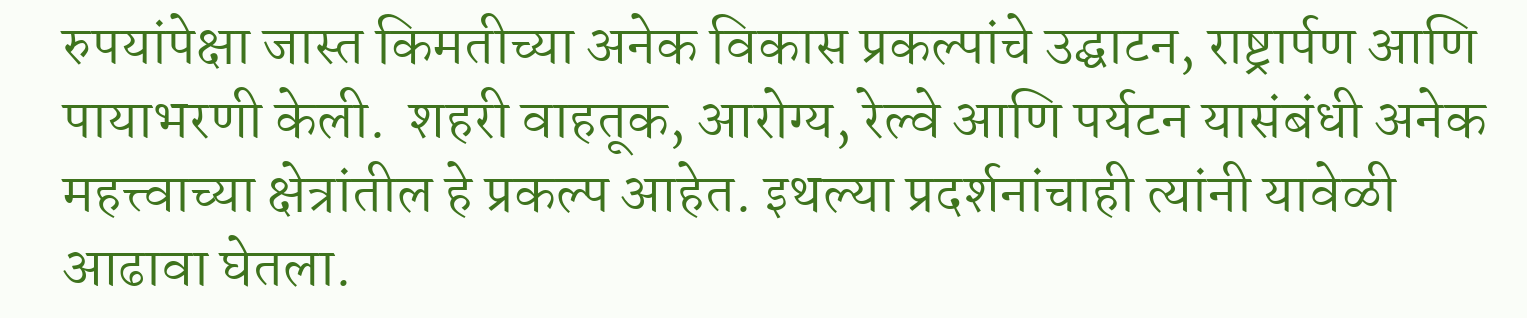रुपयांपेक्षा जास्त किमतीच्या अनेक विकास प्रकल्पांचे उद्घाटन, राष्ट्रार्पण आणि पायाभरणी केली.  शहरी वाहतूक, आरोग्य, रेल्वे आणि पर्यटन यासंबंधी अनेक महत्त्वाच्या क्षेत्रांतील हे प्रकल्प आहेत. इथल्या प्रदर्शनांचाही त्यांनी यावेळी आढावा घेतला.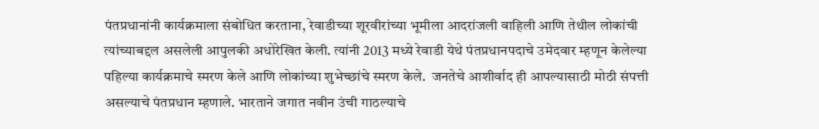पंतप्रधानांनी कार्यक्रमाला संबोधित करताना, रेवाडीच्या शूरवीरांच्या भूमीला आदरांजली वाहिली आणि तेथील लोकांची त्यांच्याबद्दल असलेली आपुलकी अधोरेखित केली. त्यांनी 2013 मध्ये रेवाडी येथे पंतप्रधानपदाचे उमेदवार म्हणून केलेल्या पहिल्या कार्यक्रमाचे स्मरण केले आणि लोकांच्या शुभेच्छांचे स्मरण केले.  जनतेचे आशीर्वाद ही आपल्यासाठी मोठी संपत्ती असल्याचे पंतप्रधान म्हणाले. भारताने जगात नवीन उंची गाठल्याचे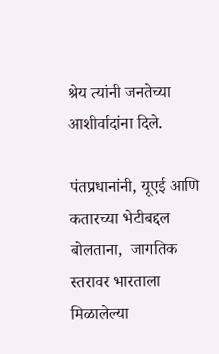श्रेय त्यांनी जनतेच्या आशीर्वादांना दिले.

पंतप्रधानांनी, यूएई आणि कतारच्या भेटीबद्दल बोलताना,  जागतिक स्तरावर भारताला मिळालेल्या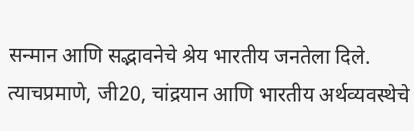सन्मान आणि सद्भावनेचे श्रेय भारतीय जनतेला दिले.  त्याचप्रमाणे, जी20, चांद्रयान आणि भारतीय अर्थव्यवस्थेचे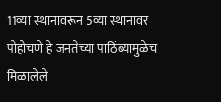11व्या स्थानावरून 5व्या स्थानावर पोहोचणे हे जनतेच्या पाठिंब्यामुळेच मिळालेले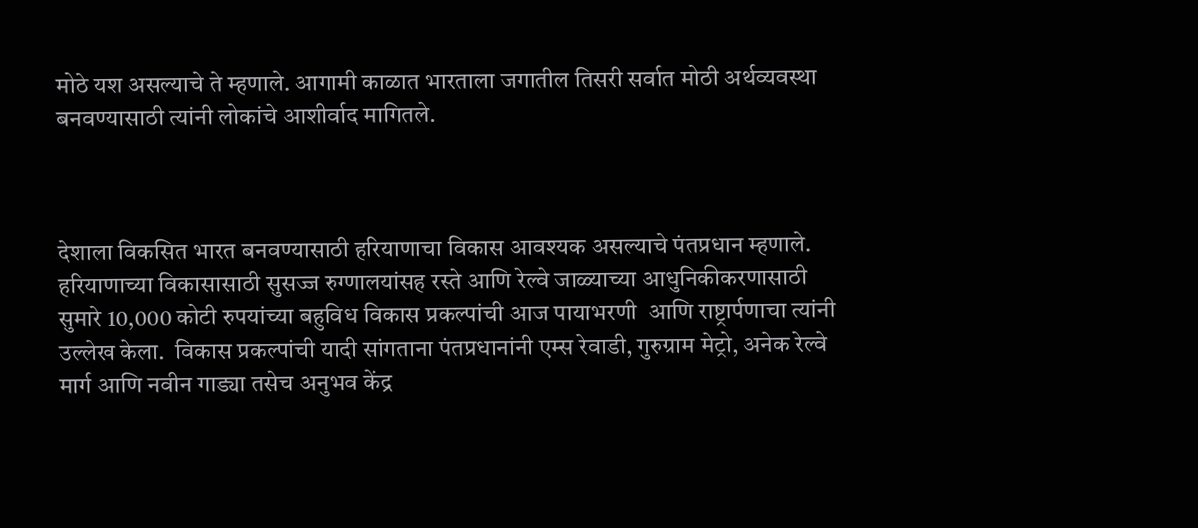मोठे यश असल्याचे ते म्हणाले. आगामी काळात भारताला जगातील तिसरी सर्वात मोठी अर्थव्यवस्था बनवण्यासाठी त्यांनी लोकांचे आशीर्वाद मागितले.



देशाला विकसित भारत बनवण्यासाठी हरियाणाचा विकास आवश्यक असल्याचे पंतप्रधान म्हणाले. हरियाणाच्या विकासासाठी सुसज्ज रुग्णालयांसह रस्ते आणि रेल्वे जाळ्याच्या आधुनिकीकरणासाठी सुमारे 10,000 कोटी रुपयांच्या बहुविध विकास प्रकल्पांची आज पायाभरणी  आणि राष्ट्रार्पणाचा त्यांनी उल्लेख केला.  विकास प्रकल्पांची यादी सांगताना पंतप्रधानांनी एम्स रेवाडी, गुरुग्राम मेट्रो, अनेक रेल्वे मार्ग आणि नवीन गाड्या तसेच अनुभव केंद्र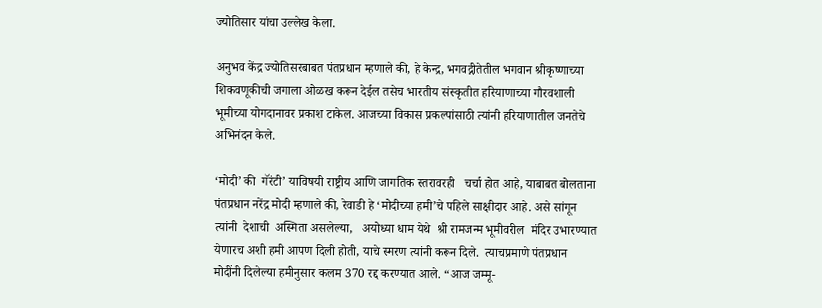ज्योतिसार यांचा उल्लेख केला.

अनुभव केंद्र ज्योतिसरबाबत पंतप्रधान म्हणाले की, हे केन्द्र, भगवद्गीतेतील भगवान श्रीकृष्णाच्या शिकवणूकीची जगाला ओळख करून देईल तसेच भारतीय संस्कृतीत हरियाणाच्या गौरवशाली भूमीच्या योगदानावर प्रकाश टाकेल. आजच्या विकास प्रकल्पांसाठी त्यांनी हरियाणातील जनतेचे अभिनंदन केले.

‘मोदी’ की  गॅरंटी’ याविषयी राष्ट्रीय आणि जागतिक स्तरावरही   चर्चा होत आहे, याबाबत बोलताना पंतप्रधान नरेंद्र मोदी म्हणाले की, रेवाडी हे ‘मोदीच्या हमी’चे पहिले साक्षीदार आहे. असे सांगून  त्यांनी  देशाची  अस्मिता असलेल्या,   अयोध्या धाम येथे  श्री रामजन्म भूमीवरील  मंदिर उभारण्‍यात येणारच अशी हमी आपण दिली होती, याचे स्मरण त्यांनी करून दिले.  त्याचप्रमाणे पंतप्रधान  मोदींनी दिलेल्या हमीनुसार कलम 370 रद्द करण्यात आले. “आज जम्मू-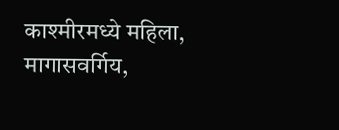काश्मीरमध्ये महिला, मागासवर्गिय,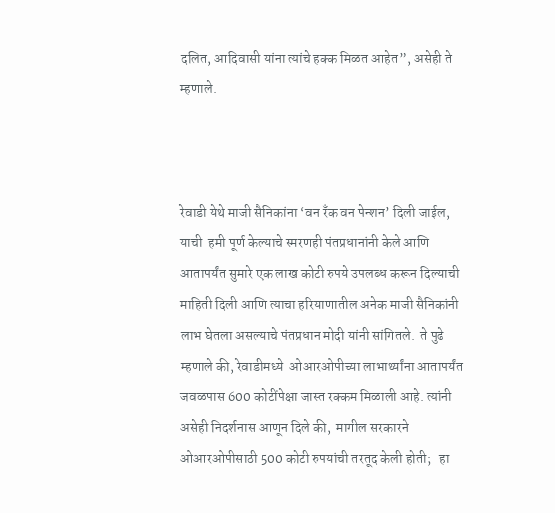दलित, आदिवासी यांना त्यांचे हक्क मिळत आहेत”, असेही ते म्हणाले.



रेवाडी येथे माजी सैनिकांना ‘वन रँक वन पेन्शन’ दिली जाईल, याची  हमी पूर्ण केल्याचे स्मरणही पंतप्रधानांनी केले आणि आतापर्यंत सुमारे एक लाख कोटी रुपये उपलब्ध करून दिल्याची माहिती दिली आणि त्याचा हरियाणातील अनेक माजी सैनिकांनी लाभ घेतला असल्याचे पंतप्रधान मोदी यांनी सांगितले.  ते पुढे म्हणाले की, रेवाडीमध्‍ये  ओआरओपीच्या लाभार्थ्यांना आतापर्यंत जवळपास 600 कोटींपेक्षा जास्‍त रक्कम मिळाली आहे. त्यांनी असेही निदर्शनास आणून दिले की,  मागील सरकारने ओआरओपीसाठी 500 कोटी रुपयांची तरतूद केली होती;   हा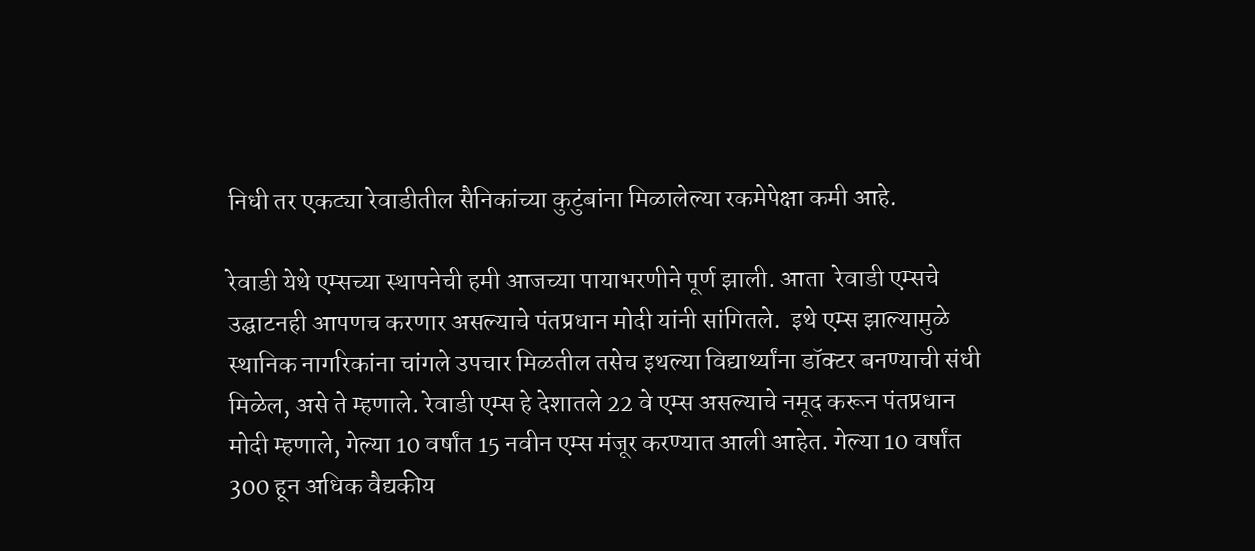निधी तर एकट्या रेवाडीतील सैनिकांच्या कुटुंबांना मिळालेल्या रकमेपेक्षा कमी आहे.

रेवाडी येथे एम्सच्या स्थापनेची हमी आजच्या पायाभरणीने पूर्ण झाली. आता  रेवाडी एम्सचे उद्घाटनही आपणच करणार असल्याचे पंतप्रधान मोदी यांनी सांगितले.  इथे एम्स झाल्यामुळे स्थानिक नागरिकांना चांगले उपचार मिळतील तसेच इथल्या विद्यार्थ्‍यांना डॉक्टर बनण्याची संधी मिळेल, असे ते म्हणाले. रेवाडी एम्स हे देशातले 22 वे एम्स असल्याचे नमूद करून पंतप्रधान मोदी म्हणाले, गेल्या 10 वर्षांत 15 नवीन एम्स मंजूर करण्यात आली आहेत. गेल्या 10 वर्षांत 300 हून अधिक वैद्यकीय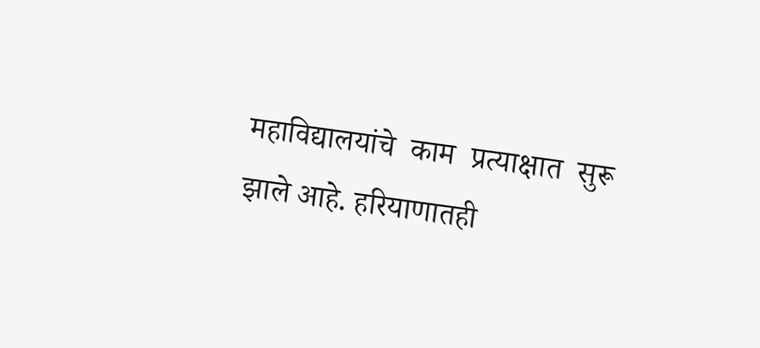महाविद्यालयांचे  काम  प्रत्याक्षात  सुरू  झाले आहे. हरियाणातही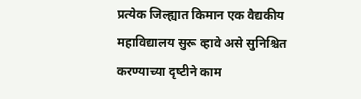प्रत्येक जिल्ह्यात किमान एक वैद्यकीय महाविद्यालय सुरू व्‍हावे असे सुनिश्चित करण्‍याच्या दृष्‍टीने काम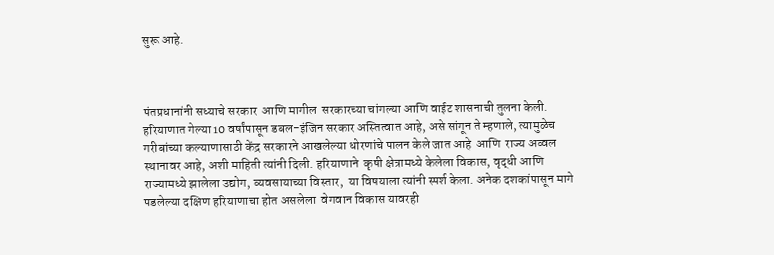सुरू आहे.



पंतप्रधानांनी सध्याचे सरकार  आणि मागील  सरकारच्या चांगल्या आणि वाईट शासनाची तुलना केली. हरियाणात गेल्या 10 वर्षांपासून डबल-इंजिन सरकार अस्तित्वात आहे, असे सांगून ते म्हणाले, त्यामुळेच गरीबांच्या कल्याणासाठी केंद्र सरकारने आखलेल्या धोरणांचे पालन केले जात आहे  आणि  राज्य अव्वल स्थानावर आहे, अशी माहिती त्यांनी दिली. हरियाणाने  कृषी क्षेत्रामध्‍ये केलेला विकास, वृद्धी आणि राज्यामध्‍ये झालेला उद्योग, व्यवसायाच्या विस्तार,  या विषयाला त्यांनी स्पर्श केला. अनेक दशकांपासून मागे पडलेल्या दक्षिण हरियाणाचा होत असलेला  वेगवान विकास यावरही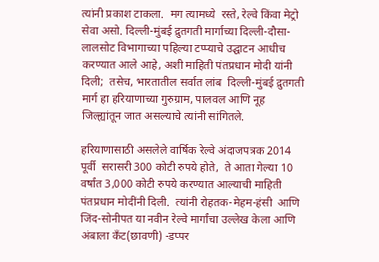त्यांनी प्रकाश टाकला.  मग त्यामध्‍ये  रस्ते, रेल्वे किंवा मेट्रो सेवा असो. दिल्ली-मुंबई द्रुतगती मार्गाच्या दिल्ली-दौसा-लालसोट विभागाच्या पहिल्या टप्प्याचे उद्घाटन आधीच करण्यात आले आहे, अशी माहिती पंतप्रधान मोदी यांनी दिली;  तसेच, भारतातील सर्वात लांब  दिल्ली-मुंबई द्रुतगती मार्ग हा हरियाणाच्या गुरुग्राम, पालवल आणि नूह जिल्ह्यांतून जात असल्याचे त्यांनी सांगितले.

हरियाणासाठी असलेले वार्षिक रेल्वे अंदाजपत्रक 2014 पूर्वी  सरासरी 300 कोटी रुपये होते,  ते आता गेल्या 10 वर्षांत 3,000 कोटी रुपये करण्यात आल्याची माहिती पंतप्रधान मोदींनी दिली.  त्यांनी रोहतक-मेहम-हंसी  आणि  जिंद-सोनीपत या नवीन रेल्वे मार्गांचा उल्लेख केला आणि अंबाला कँट(छावणी) -डप्पर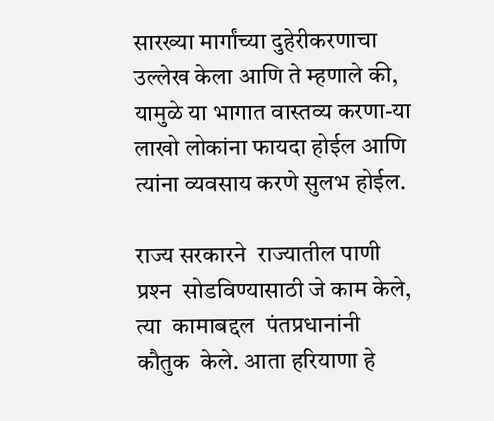सारख्या मार्गांच्या दुहेरीकरणाचा उल्लेख केला आणि ते म्हणाले की, यामुळे या भागात वास्तव्य करणा-या लाखो लोकांना फायदा होईल आणि त्यांना व्यवसाय करणे सुलभ होईल.

राज्य सरकारने  राज्यातील पाणी प्रश्‍न  सोडविण्‍यासाठी जे काम केले, त्या  कामाबद्दल  पंतप्रधानांनी कौतुक  केले. आता हरियाणा हे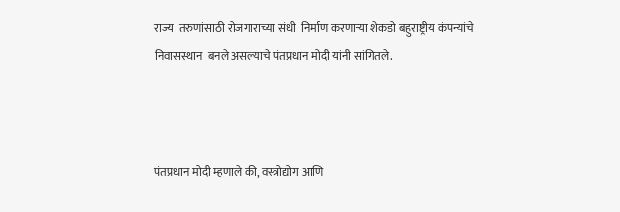राज्य  तरुणांसाठी रोजगाराच्या संधी  निर्माण करणाऱ्या शेकडो बहुराष्ट्रीय कंपन्यांचे निवासस्थान  बनले असल्याचे पंतप्रधान मोदी यांनी सांगितले.



पंतप्रधान मोदी म्हणाले की, वस्त्रोद्योग आणि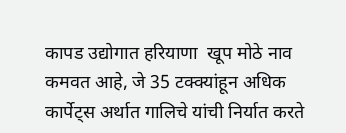कापड उद्योगात हरियाणा  खूप मोठे नाव कमवत आहे, जे 35 टक्क्यांहून अधिक कार्पेट्स अर्थात गालिचे यांची निर्यात करते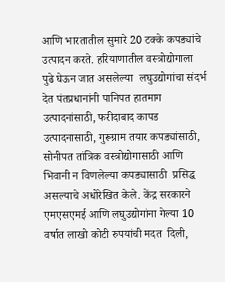आणि भारतातील सुमारे 20 टक्के कपड्यांचे उत्पादन करते. हरियाणातील वस्त्रोद्योगाला पुढे घेऊन जात असलेल्या  लघुउद्योगांचा संदर्भ देत पंतप्रधानांनी पानिपत हातमाग उत्पादनांसाठी, फरीदाबाद कापड उत्पादनासाठी, गुरूग्राम तयार कपड्यांसाठी, सोनीपत तांत्रिक वस्त्रोद्योगासाठी आणि भिवानी न विणलेल्या कपड्यासाठी  प्रसिद्ध असल्याचे अधोरेखित केले. केंद्र सरकारने एमएसएमई आणि लघुउद्योगांना गेल्या 10 वर्षात लाखो कोटी रुपयांची मदत  दिली,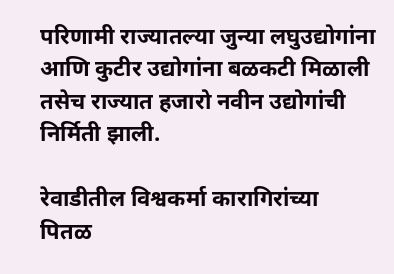परिणामी राज्यातल्या जुन्या लघुउद्योगांना आणि कुटीर उद्योगांना बळकटी मिळाली तसेच राज्यात हजारो नवीन उद्योगांची निर्मिती झाली.

रेवाडीतील विश्वकर्मा कारागिरांच्या पितळ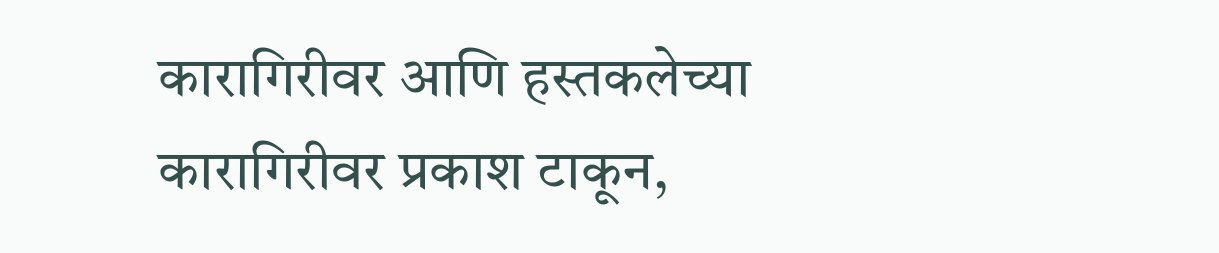कारागिरीवर आणि हस्तकलेच्या कारागिरीवर प्रकाश टाकून,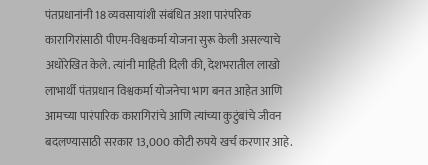पंतप्रधानांनी 18 व्यवसायांशी संबंधित अशा पारंपरिक कारागिरांसाठी पीएम-विश्वकर्मा योजना सुरू केली असल्याचे अधोरेखित केले. त्यांनी माहिती दिली की, देशभरातील लाखो लाभार्थी पंतप्रधान विश्वकर्मा योजनेचा भाग बनत आहेत आणि आमच्या पारंपारिक कारागिरांचे आणि त्यांच्या कुटुंबांचे जीवन बदलण्यासाठी सरकार 13,000 कोटी रुपये खर्च करणार आहे.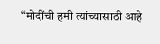“मोदींची हमी त्यांच्यासाठी आहे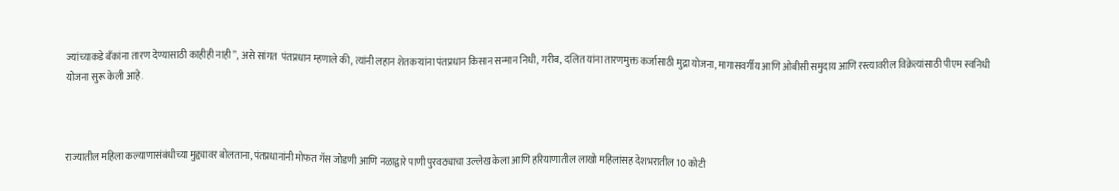ज्यांच्याकडे बँकांना तारण देण्यासाठी काहीही नाही”, असे सांगत  पंतप्रधान म्हणाले की, त्यांनी लहान शेतकऱ्यांना पंतप्रधान किसान सन्मान निधी, गरीब, दलित यांना तारणमुक्त कर्जासाठी मुद्रा योजना, मागासवर्गीय आणि ओबीसी समुदाय आणि रस्त्यावरील विक्रेत्यांसाठी पीएम स्वनिधी योजना सुरू केली आहे.



राज्यातील महिला कल्याणासंबंधीच्या मुद्द्यावर बोलताना, पंतप्रधानांनी मोफत गॅस जोडणी आणि नळाद्वारे पाणी पुरवठ्याचा उल्लेख केला आणि हरियाणातील लाखो महिलांसह देशभरातील 10 कोटी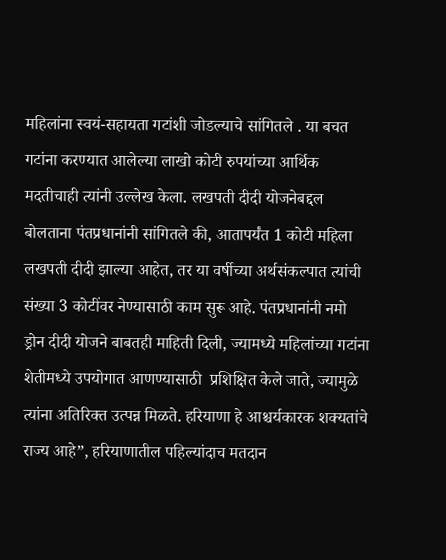महिलांना स्वयं-सहायता गटांशी जोडल्याचे सांगितले . या बचत गटांना करण्यात आलेल्या लाखो कोटी रुपयांच्या आर्थिक मदतीचाही त्यांनी उल्लेख केला. लखपती दीदी योजनेबद्दल बोलताना पंतप्रधानांनी सांगितले की, आतापर्यंत 1 कोटी महिला लखपती दीदी झाल्या आहेत, तर या वर्षीच्या अर्थसंकल्पात त्यांची संख्या 3 कोटींवर नेण्यासाठी काम सुरू आहे. पंतप्रधानांनी नमो ड्रोन दीदी योजने बाबतही माहिती दिली, ज्यामध्ये महिलांच्या गटांना शेतीमध्ये उपयोगात आणण्यासाठी  प्रशिक्षित केले जाते, ज्यामुळे त्यांना अतिरिक्त उत्पन्न मिळते. हरियाणा हे आश्चर्यकारक शक्यतांचे राज्य आहे”, हरियाणातील पहिल्यांदाच मतदान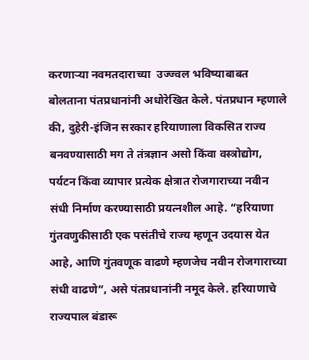करणाऱ्या नवमतदाराच्या  उज्ज्वल भविष्याबाबत बोलताना पंतप्रधानांनी अधोरेखित केले. पंतप्रधान म्हणाले की, दुहेरी-इंजिन सरकार हरियाणाला विकसित राज्य बनवण्यासाठी मग ते तंत्रज्ञान असो किंवा वस्त्रोद्योग, पर्यटन किंवा व्यापार प्रत्येक क्षेत्रात रोजगाराच्या नवीन संधी निर्माण करण्यासाठी प्रयत्नशील आहे. “हरियाणा गुंतवणुकीसाठी एक पसंतीचे राज्य म्हणून उदयास येत आहे, आणि गुंतवणूक वाढणे म्हणजेच नवीन रोजगाराच्या  संधी वाढणे”, असे पंतप्रधानांनी नमूद केले. हरियाणाचे राज्यपाल बंडारू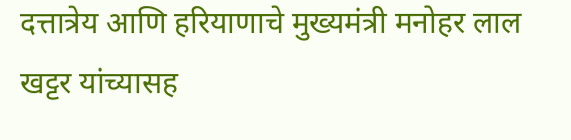दत्तात्रेय आणि हरियाणाचे मुख्यमंत्री मनोहर लाल खट्टर यांच्यासह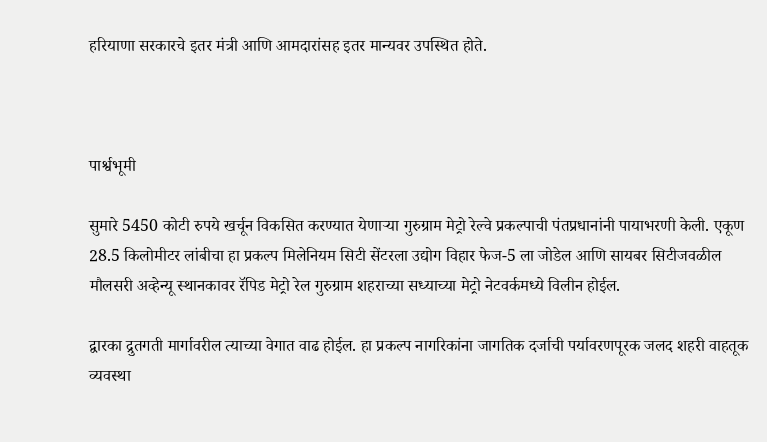हरियाणा सरकारचे इतर मंत्री आणि आमदारांसह इतर मान्यवर उपस्थित होते.



पार्श्वभूमी

सुमारे 5450 कोटी रुपये खर्चून विकसित करण्यात येणाऱ्या गुरुग्राम मेट्रो रेल्वे प्रकल्पाची पंतप्रधानांनी पायाभरणी केली. एकूण 28.5 किलोमीटर लांबीचा हा प्रकल्प मिलेनियम सिटी सेंटरला उद्योग विहार फेज-5 ला जोडेल आणि सायबर सिटीजवळील मौलसरी अव्हेन्यू स्थानकावर रॅपिड मेट्रो रेल गुरुग्राम शहराच्या सध्याच्या मेट्रो नेटवर्कमध्ये विलीन होईल.

द्वारका द्रुतगती मार्गावरील त्याच्या वेगात वाढ होईल. हा प्रकल्प नागरिकांना जागतिक दर्जाची पर्यावरणपूरक जलद शहरी वाहतूक व्यवस्था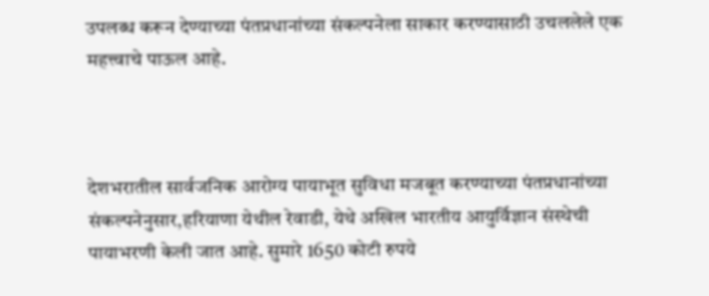उपलब्ध करून देण्याच्या पंतप्रधानांच्या संकल्पनेला साकार करण्यासाठी उचललेले एक महत्त्वाचे पाऊल आहे.



देशभरातील सार्वजनिक आरोग्य पायाभूत सुविधा मजबूत करण्याच्या पंतप्रधानांच्या संकल्पनेनुसार,हरियाणा येथील रेवाडी, येथे अखिल भारतीय आयुर्विज्ञान संस्थेची  पायाभरणी केली जात आहे. सुमारे 1650 कोटी रुपये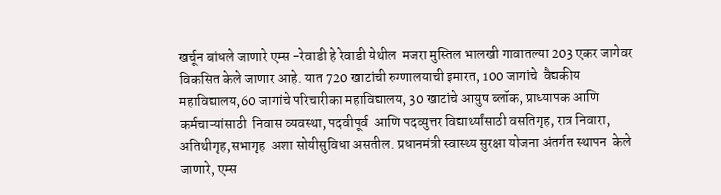खर्चून बांधले जाणारे एम्स -रेवाडी हे रेवाडी येथील  मजरा मुस्तिल भालखी गावातल्या 203 एकर जागेवर विकसित केले जाणार आहे. यात 720 खाटांची रुग्णालयाची इमारत, 100 जागांचे  वैद्यकीय महाविद्यालय,60 जागांचे परिचारीका महाविद्यालय, 30 खाटांचे आयुष ब्लॉक, प्राध्यापक आणि कर्मचाऱ्यांसाठी  निवास व्यवस्था, पदवीपूर्व  आणि पदव्युत्तर विद्यार्थ्यांसाठी वसतिगृह, रात्र निवारा, अतिथीगृह,सभागृह  अशा सोयीसुविधा असतील. प्रधानमंत्री स्वास्थ्य सुरक्षा योजना अंतर्गत स्थापन  केले जाणारे, एम्स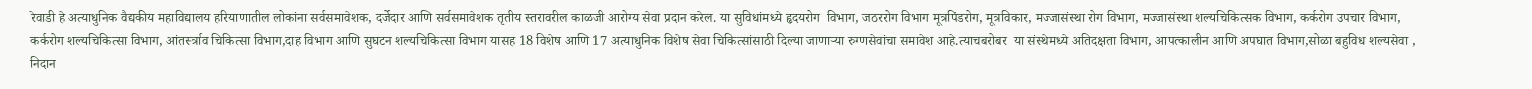रेवाडी हे अत्याधुनिक वैद्यकीय महाविद्यालय हरियाणातील लोकांना सर्वसमावेशक, दर्जेदार आणि सर्वसमावेशक तृतीय स्तरावरील काळजी आरोग्य सेवा प्रदान करेल. या सुविधांमध्ये हृदयरोग  विभाग, जठररोग विभाग मूत्रपिंडरोग, मूत्रविकार, मज्जासंस्था रोग विभाग, मज्जासंस्था शल्यचिकित्सक विभाग, कर्करोग उपचार विभाग, कर्करोग शल्यचिकित्सा विभाग, आंतर्स्त्राव चिकित्सा विभाग,दाह विभाग आणि सुघटन शल्यचिकित्सा विभाग यासह 18 विशेष आणि 17 अत्याधुनिक विशेष सेवा चिकित्सांसाठी दिल्या जाणाऱ्या रुग्णसेवांचा समावेश आहे.त्याचबरोबर  या संस्थेमध्ये अतिदक्षता विभाग, आपत्कालीन आणि अपघात विभाग,सोळा बहुविध शल्यसेवा , निदान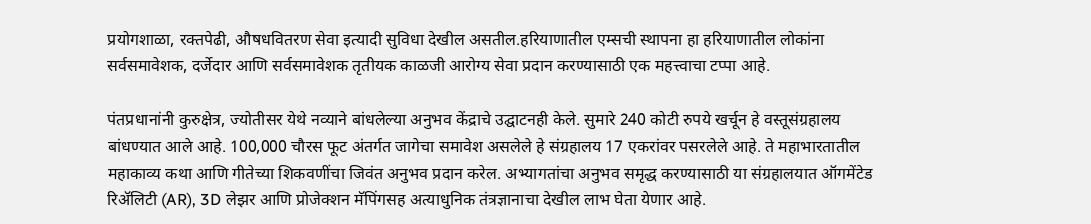प्रयोगशाळा, रक्तपेढी, औषधवितरण सेवा इत्यादी सुविधा देखील असतील.हरियाणातील एम्सची स्थापना हा हरियाणातील लोकांना सर्वसमावेशक, दर्जेदार आणि सर्वसमावेशक तृतीयक काळजी आरोग्य सेवा प्रदान करण्यासाठी एक महत्त्वाचा टप्पा आहे.

पंतप्रधानांनी कुरुक्षेत्र, ज्योतीसर येथे नव्याने बांधलेल्या अनुभव केंद्राचे उद्घाटनही केले. सुमारे 240 कोटी रुपये खर्चून हे वस्तूसंग्रहालय बांधण्यात आले आहे. 100,000 चौरस फूट अंतर्गत जागेचा समावेश असलेले हे संग्रहालय 17 एकरांवर पसरलेले आहे. ते महाभारतातील महाकाव्य कथा आणि गीतेच्या शिकवणींचा जिवंत अनुभव प्रदान करेल. अभ्यागतांचा अनुभव समृद्ध करण्यासाठी या संग्रहालयात ऑगमेंटेड रिॲलिटी (AR), 3D लेझर आणि प्रोजेक्शन मॅपिंगसह अत्याधुनिक तंत्रज्ञानाचा देखील लाभ घेता येणार आहे.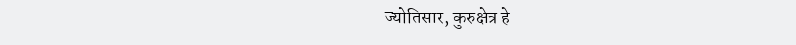ज्योतिसार, कुरुक्षेत्र हे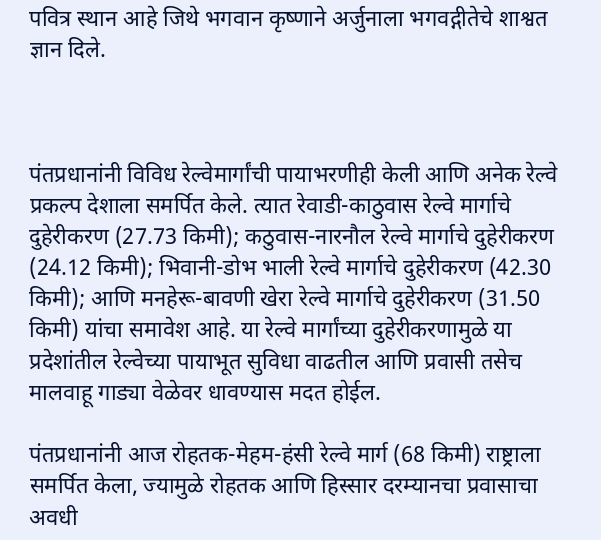पवित्र स्थान आहे जिथे भगवान कृष्णाने अर्जुनाला भगवद्गीतेचे शाश्वत ज्ञान दिले.



पंतप्रधानांनी विविध रेल्वेमार्गांची पायाभरणीही केली आणि अनेक रेल्वे प्रकल्प देशाला समर्पित केले. त्यात रेवाडी-काठुवास रेल्वे मार्गाचे दुहेरीकरण (27.73 किमी); कठुवास-नारनौल रेल्वे मार्गाचे दुहेरीकरण (24.12 किमी); भिवानी-डोभ भाली रेल्वे मार्गाचे दुहेरीकरण (42.30 किमी); आणि मनहेरू-बावणी खेरा रेल्वे मार्गाचे दुहेरीकरण (31.50 किमी) यांचा समावेश आहे. या रेल्वे मार्गांच्या दुहेरीकरणामुळे या प्रदेशांतील रेल्वेच्या पायाभूत सुविधा वाढतील आणि प्रवासी तसेच मालवाहू गाड्या वेळेवर धावण्यास मदत होईल.

पंतप्रधानांनी आज रोहतक-मेहम-हंसी रेल्वे मार्ग (68 किमी) राष्ट्राला समर्पित केला, ज्यामुळे रोहतक आणि हिस्सार दरम्यानचा प्रवासाचा अवधी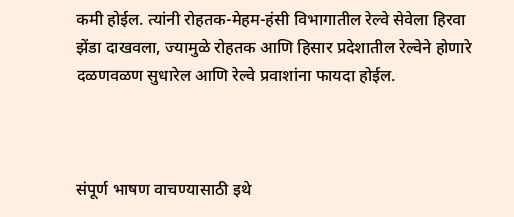कमी होईल. त्यांनी रोहतक-मेहम-हंसी विभागातील रेल्वे सेवेला हिरवा झेंडा दाखवला, ज्यामुळे रोहतक आणि हिसार प्रदेशातील रेल्वेने होणारे दळणवळण सुधारेल आणि रेल्वे प्रवाशांना फायदा होईल.



संपूर्ण भाषण वाचण्यासाठी इथे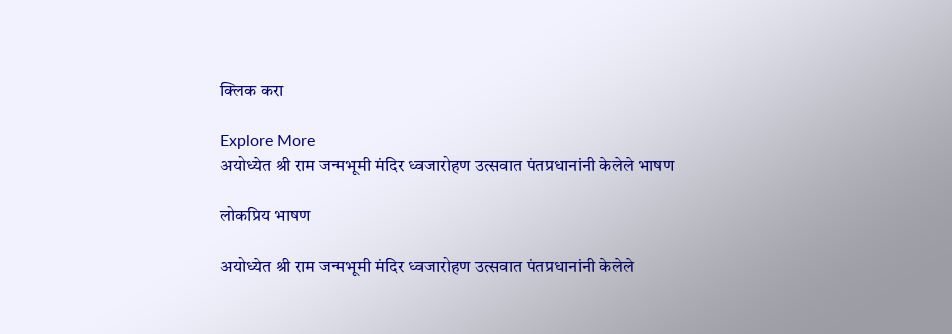क्लिक करा

Explore More
अयोध्येत श्री राम जन्मभूमी मंदिर ध्वजारोहण उत्सवात पंतप्रधानांनी केलेले भाषण

लोकप्रिय भाषण

अयोध्येत श्री राम जन्मभूमी मंदिर ध्वजारोहण उत्सवात पंतप्रधानांनी केलेले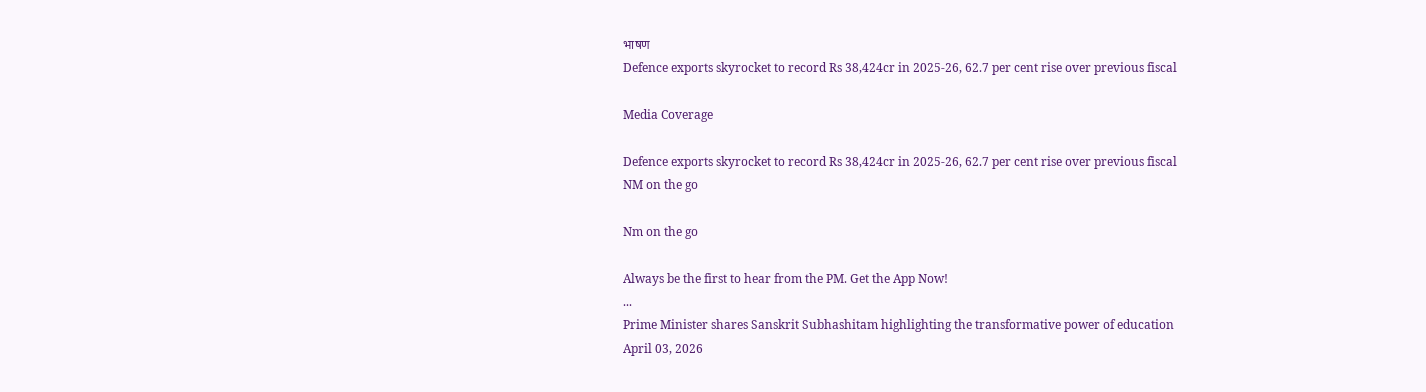भाषण
Defence exports skyrocket to record Rs 38,424cr in 2025-26, 62.7 per cent rise over previous fiscal

Media Coverage

Defence exports skyrocket to record Rs 38,424cr in 2025-26, 62.7 per cent rise over previous fiscal
NM on the go

Nm on the go

Always be the first to hear from the PM. Get the App Now!
...
Prime Minister shares Sanskrit Subhashitam highlighting the transformative power of education
April 03, 2026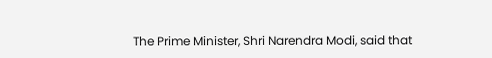The Prime Minister, Shri Narendra Modi, said that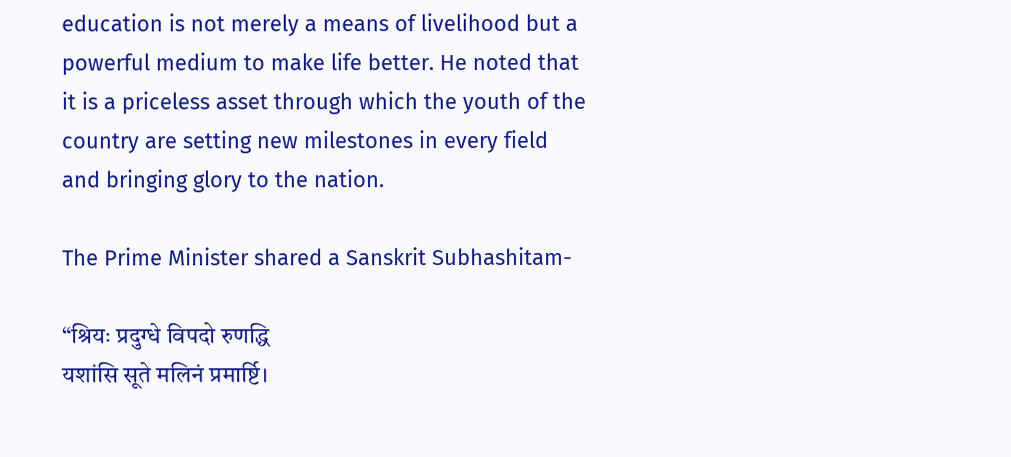education is not merely a means of livelihood but a powerful medium to make life better. He noted that it is a priceless asset through which the youth of the country are setting new milestones in every field and bringing glory to the nation.

The Prime Minister shared a Sanskrit Subhashitam-

“श्रियः प्रदुग्धे विपदो रुणद्धि
यशांसि सूते मलिनं प्रमार्ष्टि।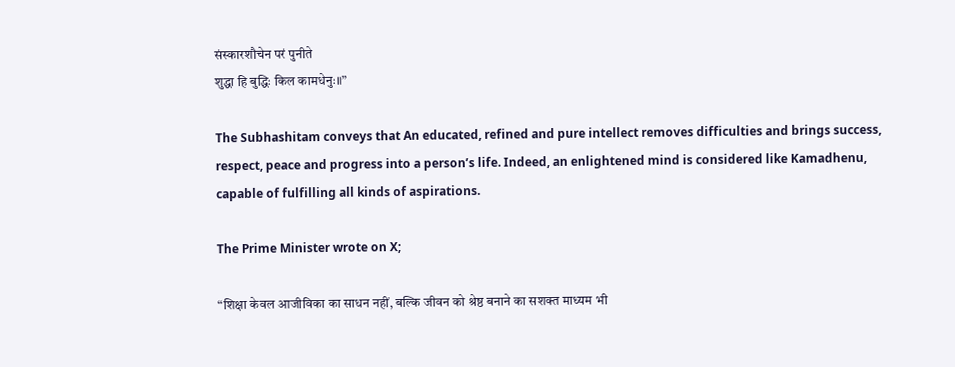संस्कारशौचेन परं पुनीते
शुद्धा हि बुद्धिः किल कामधेनुः॥”

The Subhashitam conveys that An educated, refined and pure intellect removes difficulties and brings success, respect, peace and progress into a person’s life. Indeed, an enlightened mind is considered like Kamadhenu, capable of fulfilling all kinds of aspirations.

The Prime Minister wrote on X;

“शिक्षा केवल आजीविका का साधन नहीं, बल्कि जीवन को श्रेष्ठ बनाने का सशक्त माध्यम भी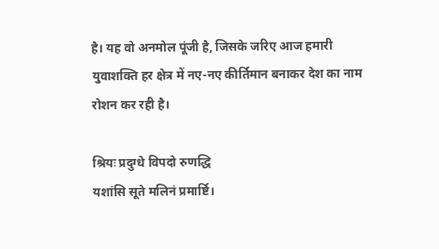है। यह वो अनमोल पूंजी है, जिसके जरिए आज हमारी युवाशक्ति हर क्षेत्र में नए-नए कीर्तिमान बनाकर देश का नाम रोशन कर रही है।

श्रियः प्रदुग्धे विपदो रुणद्धि
यशांसि सूते मलिनं प्रमार्ष्टि।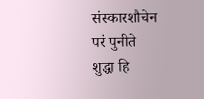संस्कारशौचेन परं पुनीते
शुद्धा हि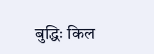बुद्धिः किल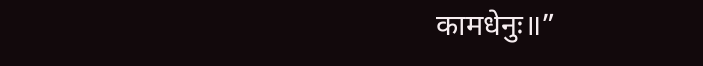कामधेनुः॥”